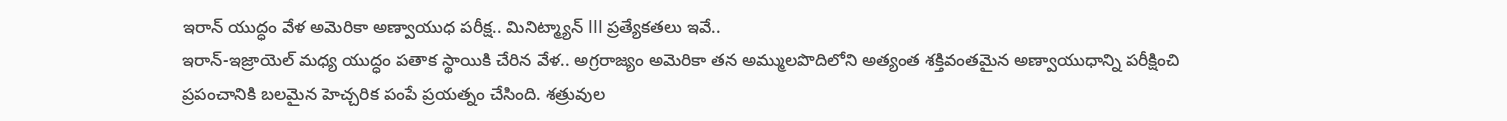ఇరాన్ యుద్ధం వేళ అమెరికా అణ్వాయుధ పరీక్ష.. మినిట్మ్యాన్ III ప్రత్యేకతలు ఇవే..
ఇరాన్-ఇజ్రాయెల్ మధ్య యుద్ధం పతాక స్థాయికి చేరిన వేళ.. అగ్రరాజ్యం అమెరికా తన అమ్ములపొదిలోని అత్యంత శక్తివంతమైన అణ్వాయుధాన్ని పరీక్షించి ప్రపంచానికి బలమైన హెచ్చరిక పంపే ప్రయత్నం చేసింది. శత్రువుల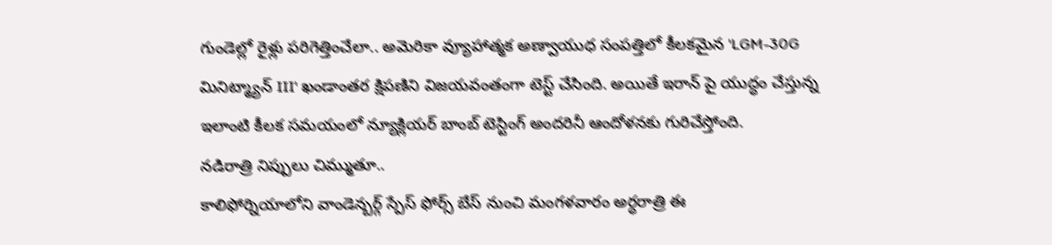గుండెల్లో రైళ్లు పరిగెత్తించేలా.. అమెరికా వ్యూహాత్మక అణ్వాయుధ సంపత్తిలో కీలకమైన 'LGM-30G మినిట్మ్యాన్ III' ఖండాంతర క్షిపణిని విజయవంతంగా టెస్ట్ చేసింది. అయితే ఇరాన్ పై యుద్ధం చేస్తున్న ఇలాంటి కీలక సమయంలో న్యూక్లియర్ బాంబ్ టెస్టింగ్ అందరినీ ఆందోళనకు గురిచేస్తోంది.
నడిరాత్రి నిప్పులు చిమ్ముతూ..
కాలిఫోర్నియాలోని వాండెన్బర్గ్ స్పేస్ ఫోర్స్ బేస్ నుంచి మంగళవారం అర్ధరాత్రి ఈ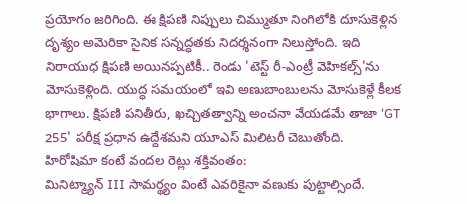ప్రయోగం జరిగింది. ఈ క్షిపణి నిప్పులు చిమ్ముతూ నింగిలోకి దూసుకెళ్లిన దృశ్యం అమెరికా సైనిక సన్నద్ధతకు నిదర్శనంగా నిలుస్తోంది. ఇది నిరాయుధ క్షిపణి అయినప్పటికీ.. రెండు 'టెస్ట్ రీ-ఎంట్రీ వెహికల్స్'ను మోసుకెళ్లింది. యుద్ధ సమయంలో ఇవి అణుబాంబులను మోసుకెళ్లే కీలక భాగాలు. క్షిపణి పనితీరు, ఖచ్చితత్వాన్ని అంచనా వేయడమే తాజా 'GT 255' పరీక్ష ప్రధాన ఉద్దేశమని యూఎస్ మిలిటరీ చెబుతోంది.
హిరోషిమా కంటే వందల రెట్లు శక్తివంతం:
మినిట్మ్యాన్ III సామర్థ్యం వింటే ఎవరికైనా వణుకు పుట్టాల్సిందే.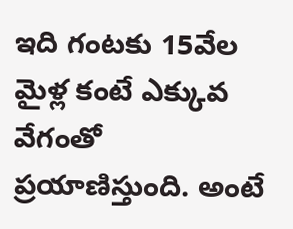ఇది గంటకు 15వేల మైళ్ల కంటే ఎక్కువ వేగంతో ప్రయాణిస్తుంది. అంటే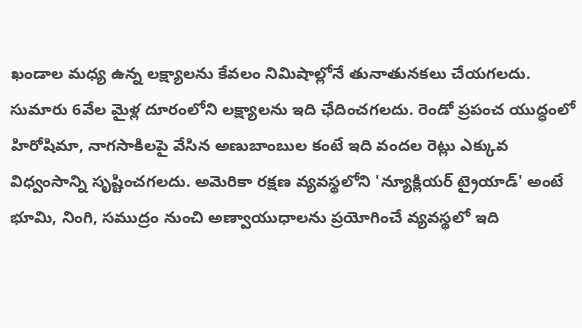ఖండాల మధ్య ఉన్న లక్ష్యాలను కేవలం నిమిషాల్లోనే తునాతునకలు చేయగలదు. సుమారు 6వేల మైళ్ల దూరంలోని లక్ష్యాలను ఇది ఛేదించగలదు. రెండో ప్రపంచ యుద్ధంలో హిరోషిమా, నాగసాకిలపై వేసిన అణుబాంబుల కంటే ఇది వందల రెట్లు ఎక్కువ విధ్వంసాన్ని సృష్టించగలదు. అమెరికా రక్షణ వ్యవస్థలోని 'న్యూక్లియర్ ట్రైయాడ్' అంటే భూమి, నింగి, సముద్రం నుంచి అణ్వాయుధాలను ప్రయోగించే వ్యవస్థలో ఇది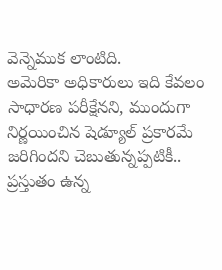వెన్నెముక లాంటిది.
అమెరికా అధికారులు ఇది కేవలం సాధారణ పరీక్షేనని, ముందుగా నిర్ణయించిన షెడ్యూల్ ప్రకారమే జరిగిందని చెబుతున్నప్పటికీ.. ప్రస్తుతం ఉన్న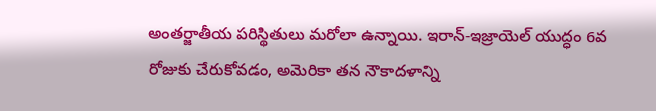అంతర్జాతీయ పరిస్థితులు మరోలా ఉన్నాయి. ఇరాన్-ఇజ్రాయెల్ యుద్ధం 6వ రోజుకు చేరుకోవడం, అమెరికా తన నౌకాదళాన్ని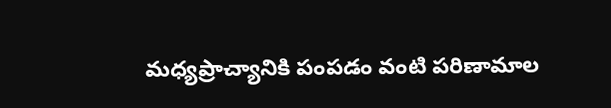మధ్యప్రాచ్యానికి పంపడం వంటి పరిణామాల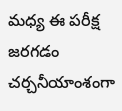మధ్య ఈ పరీక్ష జరగడం చర్చనీయాంశంగా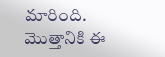మారింది. మెుత్తానికి ఈ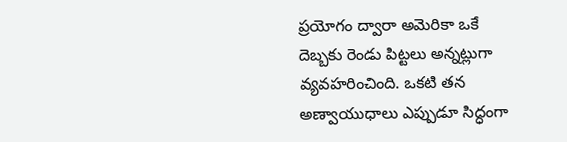ప్రయోగం ద్వారా అమెరికా ఒకే దెబ్బకు రెండు పిట్టలు అన్నట్లుగా వ్యవహరించింది. ఒకటి తన అణ్వాయుధాలు ఎప్పుడూ సిద్ధంగా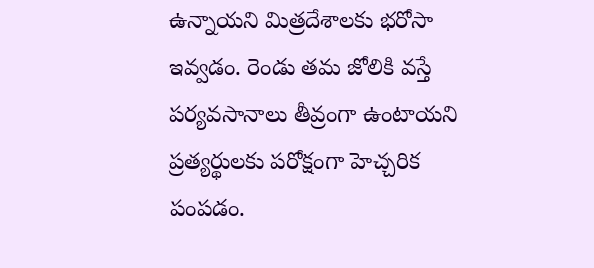ఉన్నాయని మిత్రదేశాలకు భరోసా ఇవ్వడం. రెండు తమ జోలికి వస్తే పర్యవసానాలు తీవ్రంగా ఉంటాయని ప్రత్యర్థులకు పరోక్షంగా హెచ్చరిక పంపడం.